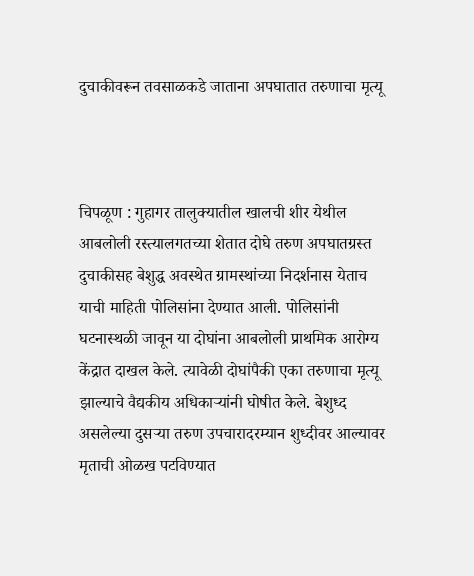दुचाकीवरून तवसाळकडे जाताना अपघातात तरुणाचा मृत्यू



चिपळूण : गुहागर तालुक्यातील खालची शीर येथील आबलोली रस्त्यालगतच्या शेतात दोघे तरुण अपघातग्रस्त दुचाकीसह बेशुद्ध अवस्थेत ग्रामस्थांच्या निदर्शनास येताच याची माहिती पोलिसांना देण्यात आली. पोलिसांनी घटनास्थळी जावून या दोघांना आबलोली प्राथमिक आरोग्य केंद्रात दाखल केले. त्यावेळी दोघांपैकी एका तरुणाचा मृत्यू झाल्याचे वैद्यकीय अधिकाऱ्यांनी घोषीत केले. बेशुध्द असलेल्या दुसऱ्या तरुण उपचारादरम्यान शुध्दीवर आल्यावर मृताची ओळख पटविण्यात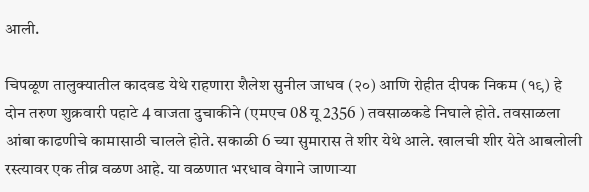आली.

चिपळूण तालुक्यातील कादवड येथे राहणारा शैलेश सुनील जाधव (२०) आणि रोहीत दीपक निकम (१९) हे दोन तरुण शुक्रवारी पहाटे 4 वाजता दुचाकीने (एमएच 08 यू 2356 ) तवसाळकडे निघाले होते. तवसाळला आंबा काढणीचे कामासाठी चालले होते. सकाळी 6 च्या सुमारास ते शीर येथे आले. खालची शीर येते आबलोली रस्त्यावर एक तीव्र वळण आहे. या वळणात भरधाव वेगाने जाणाऱ्या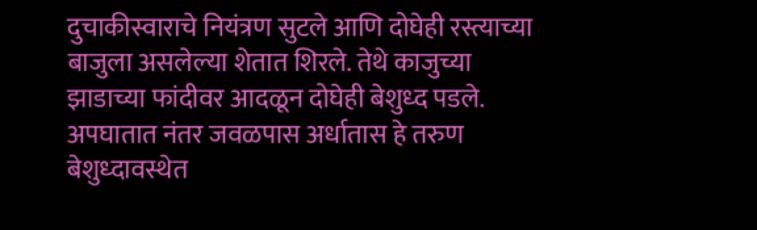दुचाकीस्वाराचे नियंत्रण सुटले आणि दोघेही रस्त्याच्या बाजुला असलेल्या शेतात शिरले. तेथे काजुच्या झाडाच्या फांदीवर आदळून दोघेही बेशुध्द पडले. अपघातात नंतर जवळपास अर्धातास हे तरुण बेशुध्दावस्थेत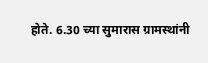होते. 6.30 च्या सुमारास ग्रामस्थांनी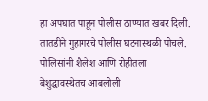हा अपघात पाहून पोलीस ठाण्यात खबर दिली. तातडीने गुहागरचे पोलीस घटनास्थळी पोचले. पोलिसांनी शैलेश आणि रोहीतला बेशुद्धावस्थेतच आबलोली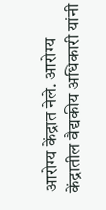आरोग्य केंद्रात नेले. आरोग्य केंद्रातील वैद्यकीय अधिकारी यांनी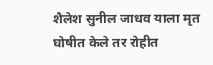शैलेश सुनील जाधव याला मृत घोषीत केले तर रोहीत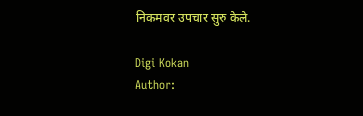निकमवर उपचार सुरु केले.

Digi Kokan
Author: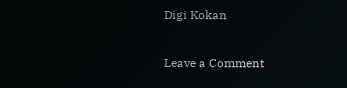Digi Kokan

Leave a Comment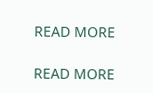READ MORE

READ MORE